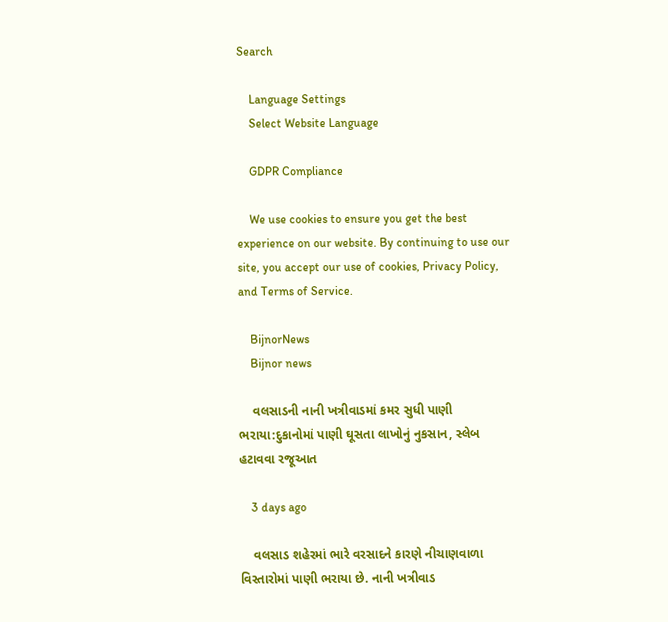Search

    Language Settings
    Select Website Language

    GDPR Compliance

    We use cookies to ensure you get the best experience on our website. By continuing to use our site, you accept our use of cookies, Privacy Policy, and Terms of Service.

    BijnorNews
    Bijnor news

    વલસાડની નાની ખત્રીવાડમાં કમર સુધી પાણી ભરાયા:દુકાનોમાં પાણી ઘૂસતા લાખોનું નુકસાન, સ્લેબ હટાવવા રજૂઆત

    3 days ago

    વલસાડ શહેરમાં ભારે વરસાદને કારણે નીચાણવાળા વિસ્તારોમાં પાણી ભરાયા છે. નાની ખત્રીવાડ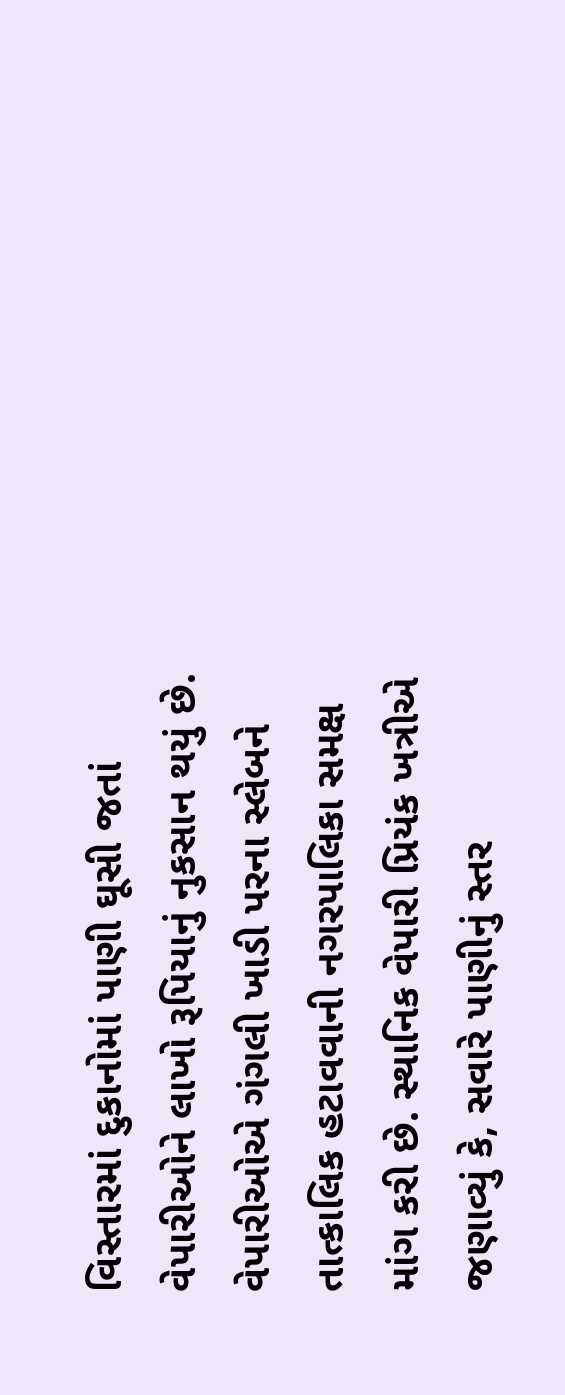વિસ્તારમાં દુકાનોમાં પાણી ઘૂસી જતાં વેપારીઓને લાખો રૂપિયાનું નુકસાન થયું છે. વેપારીઓએ ગંગલી ખાડી પરના સ્લેબને તાત્કાલિક હટાવવાની નગરપાલિકા સમક્ષ માંગ કરી છે. સ્થાનિક વેપારી પ્રિયંક ખત્રીએ જણાવ્યું કે, સવારે પાણીનું સ્તર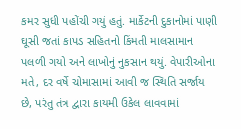કમર સુધી પહોંચી ગયું હતું. માર્કેટની દુકાનોમાં પાણી ઘૂસી જતાં કાપડ સહિતનો કિંમતી માલસામાન પલળી ગયો અને લાખોનું નુકસાન થયું. વેપારીઓના મતે, દર વર્ષે ચોમાસામાં આવી જ સ્થિતિ સર્જાય છે, પરંતુ તંત્ર દ્વારા કાયમી ઉકેલ લાવવામાં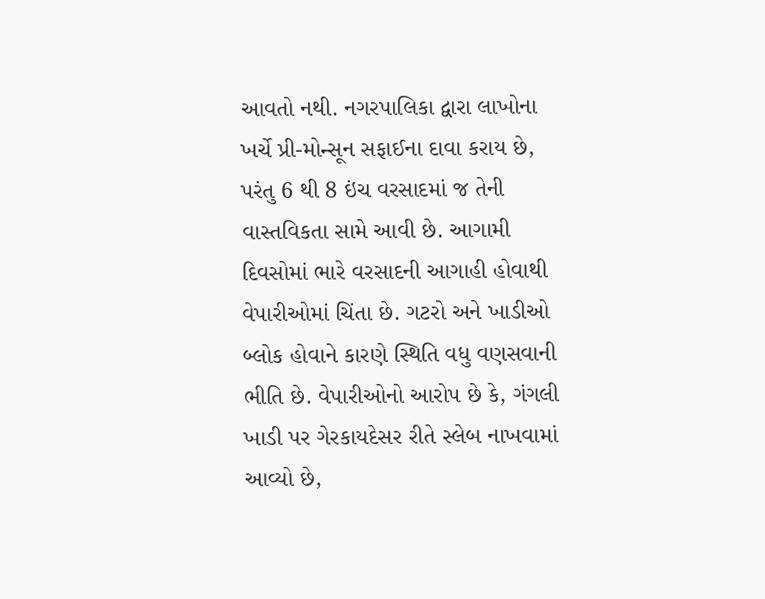આવતો નથી. નગરપાલિકા દ્વારા લાખોના ખર્ચે પ્રી-મોન્સૂન સફાઈના દાવા કરાય છે, પરંતુ 6 થી 8 ઇંચ વરસાદમાં જ તેની વાસ્તવિકતા સામે આવી છે. આગામી દિવસોમાં ભારે વરસાદની આગાહી હોવાથી વેપારીઓમાં ચિંતા છે. ગટરો અને ખાડીઓ બ્લોક હોવાને કારણે સ્થિતિ વધુ વણસવાની ભીતિ છે. વેપારીઓનો આરોપ છે કે, ગંગલી ખાડી પર ગેરકાયદેસર રીતે સ્લેબ નાખવામાં આવ્યો છે,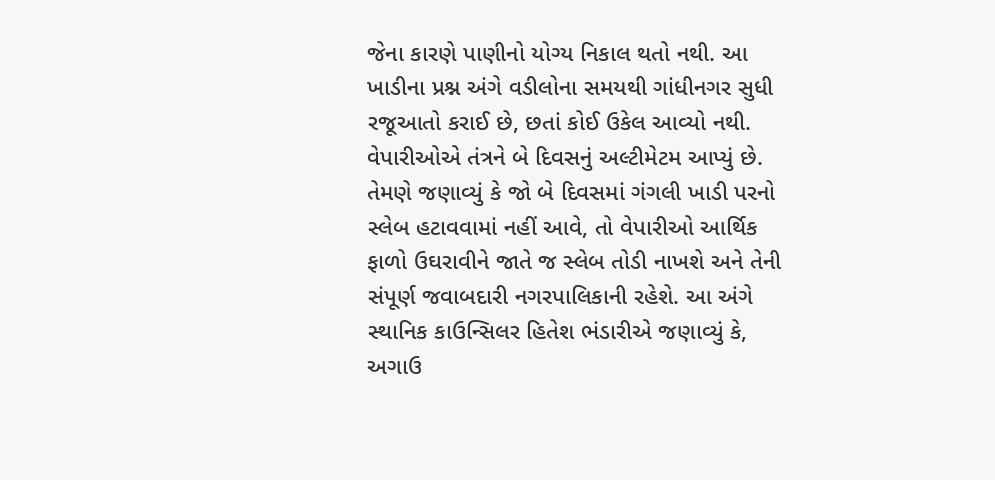જેના કારણે પાણીનો યોગ્ય નિકાલ થતો નથી. આ ખાડીના પ્રશ્ન અંગે વડીલોના સમયથી ગાંધીનગર સુધી રજૂઆતો કરાઈ છે, છતાં કોઈ ઉકેલ આવ્યો નથી. વેપારીઓએ તંત્રને બે દિવસનું અલ્ટીમેટમ આપ્યું છે. તેમણે જણાવ્યું કે જો બે દિવસમાં ગંગલી ખાડી પરનો સ્લેબ હટાવવામાં નહીં આવે, તો વેપારીઓ આર્થિક ફાળો ઉઘરાવીને જાતે જ સ્લેબ તોડી નાખશે અને તેની સંપૂર્ણ જવાબદારી નગરપાલિકાની રહેશે. આ અંગે સ્થાનિક કાઉન્સિલર હિતેશ ભંડારીએ જણાવ્યું કે, અગાઉ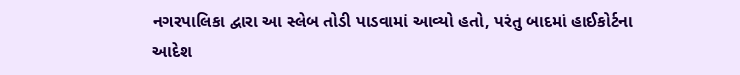નગરપાલિકા દ્વારા આ સ્લેબ તોડી પાડવામાં આવ્યો હતો, પરંતુ બાદમાં હાઈકોર્ટના આદેશ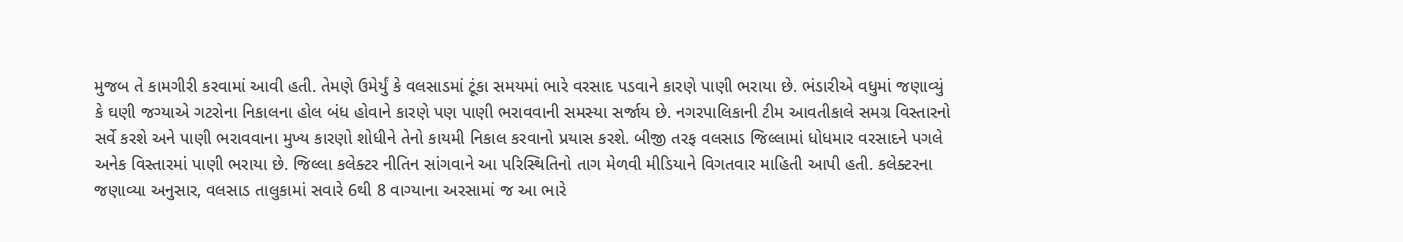મુજબ તે કામગીરી કરવામાં આવી હતી. તેમણે ઉમેર્યું કે વલસાડમાં ટૂંકા સમયમાં ભારે વરસાદ પડવાને કારણે પાણી ભરાયા છે. ભંડારીએ વધુમાં જણાવ્યું કે ઘણી જગ્યાએ ગટરોના નિકાલના હોલ બંધ હોવાને કારણે પણ પાણી ભરાવવાની સમસ્યા સર્જાય છે. નગરપાલિકાની ટીમ આવતીકાલે સમગ્ર વિસ્તારનો સર્વે કરશે અને પાણી ભરાવવાના મુખ્ય કારણો શોધીને તેનો કાયમી નિકાલ કરવાનો પ્રયાસ કરશે. બીજી તરફ વલસાડ જિલ્લામાં ધોધમાર વરસાદને પગલે અનેક વિસ્તારમાં પાણી ભરાયા છે. જિલ્લા કલેક્ટર નીતિન સાંગવાને આ પરિસ્થિતિનો તાગ મેળવી મીડિયાને વિગતવાર માહિતી આપી હતી. કલેક્ટરના જણાવ્યા અનુસાર, વલસાડ તાલુકામાં સવારે 6થી 8 વાગ્યાના અરસામાં જ આ ભારે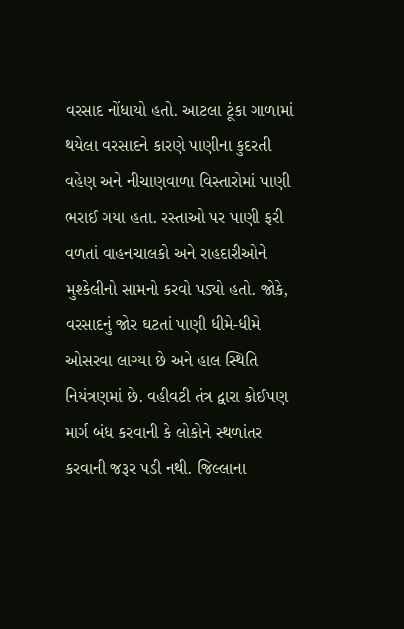વરસાદ નોંધાયો હતો. આટલા ટૂંકા ગાળામાં થયેલા વરસાદને કારણે પાણીના કુદરતી વહેણ અને નીચાણવાળા વિસ્તારોમાં પાણી ભરાઈ ગયા હતા. રસ્તાઓ પર પાણી ફરી વળતાં વાહનચાલકો અને રાહદારીઓને મુશ્કેલીનો સામનો કરવો પડ્યો હતો. જોકે, વરસાદનું જોર ઘટતાં પાણી ધીમે-ધીમે ઓસરવા લાગ્યા છે અને હાલ સ્થિતિ નિયંત્રણમાં છે. વહીવટી તંત્ર દ્વારા કોઈપણ માર્ગ બંધ કરવાની કે લોકોને સ્થળાંતર કરવાની જરૂર પડી નથી. જિલ્લાના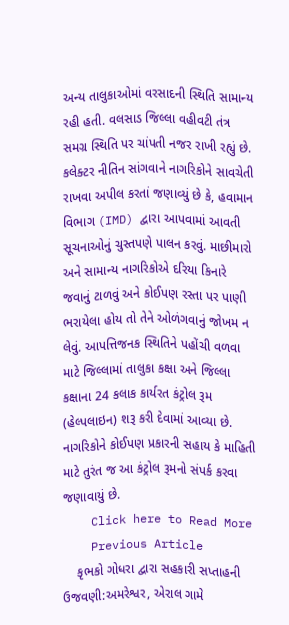અન્ય તાલુકાઓમાં વરસાદની સ્થિતિ સામાન્ય રહી હતી. વલસાડ જિલ્લા વહીવટી તંત્ર સમગ્ર સ્થિતિ પર ચાંપતી નજર રાખી રહ્યું છે. કલેક્ટર નીતિન સાંગવાને નાગરિકોને સાવચેતી રાખવા અપીલ કરતાં જણાવ્યું છે કે, હવામાન વિભાગ (IMD) દ્વારા આપવામાં આવતી સૂચનાઓનું ચુસ્તપણે પાલન કરવું. માછીમારો અને સામાન્ય નાગરિકોએ દરિયા કિનારે જવાનું ટાળવું અને કોઈપણ રસ્તા પર પાણી ભરાયેલા હોય તો તેને ઓળંગવાનું જોખમ ન લેવું. આપત્તિજનક સ્થિતિને પહોંચી વળવા માટે જિલ્લામાં તાલુકા કક્ષા અને જિલ્લા કક્ષાના 24 કલાક કાર્યરત કંટ્રોલ રૂમ (હેલ્પલાઇન) શરૂ કરી દેવામાં આવ્યા છે. નાગરિકોને કોઈપણ પ્રકારની સહાય કે માહિતી માટે તુરંત જ આ કંટ્રોલ રૂમનો સંપર્ક કરવા જણાવાયું છે.
    Click here to Read More
    Previous Article
    કૃભકો ગોધરા દ્વારા સહકારી સપ્તાહની ઉજવણી:અમરેશ્વર, એરાલ ગામે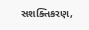સશક્તિકરણ,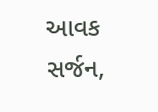આવક સર્જન,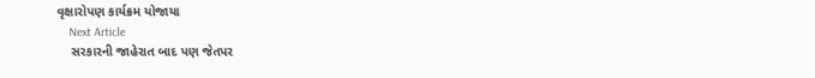વૃક્ષારોપણ કાર્યક્રમ યોજાયા
    Next Article
    સરકારની જાહેરાત બાદ પણ જેતપર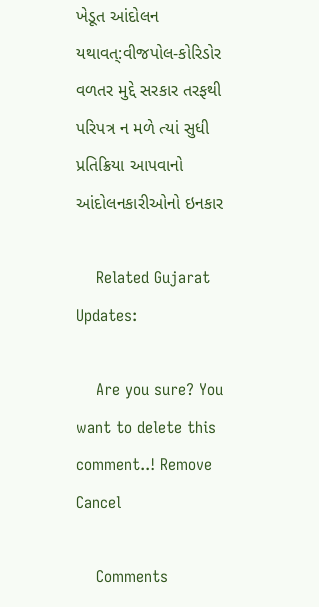ખેડૂત આંદોલન યથાવત્:વીજપોલ-કોરિડોર વળતર મુદ્દે સરકાર તરફથી પરિપત્ર ન મળે ત્યાં સુધી પ્રતિક્રિયા આપવાનો આંદોલનકારીઓનો ઇનકાર

    Related Gujarat Updates:

    Are you sure? You want to delete this comment..! Remove Cancel

    Comments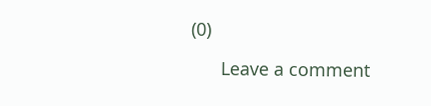(0)

      Leave a comment